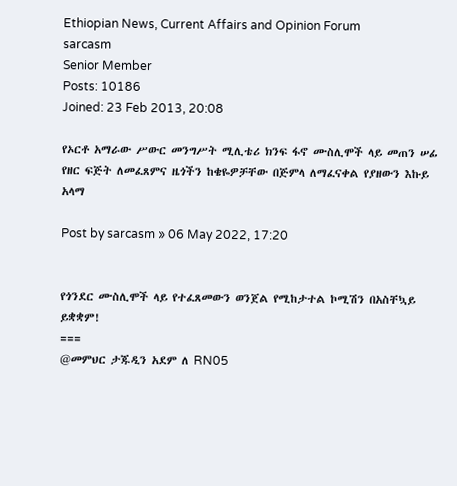Ethiopian News, Current Affairs and Opinion Forum
sarcasm
Senior Member
Posts: 10186
Joined: 23 Feb 2013, 20:08

የኦርቶ አማራው ሥውር መንግሥት ሚሊቴሪ ክንፍ ፋኖ ሙስሊሞች ላይ መጠን ሠፊ የዘር ፍጅት ለመፈጸምና ዜጎችን ከቄዬዎቻቸው በጅምላ ለማፈናቀል የያዘውን እኩይ አላማ

Post by sarcasm » 06 May 2022, 17:20


የጎንደር ሙስሊሞች ላይ የተፈጸመውን ወንጀል የሚከታተል ኮሚሽን በአስቸኳይ ይቋቋም!
===
@መምህር ታጁዲን አደም ለ RN05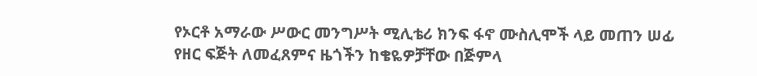የኦርቶ አማራው ሥውር መንግሥት ሚሊቴሪ ክንፍ ፋኖ ሙስሊሞች ላይ መጠን ሠፊ የዘር ፍጅት ለመፈጸምና ዜጎችን ከቄዬዎቻቸው በጅምላ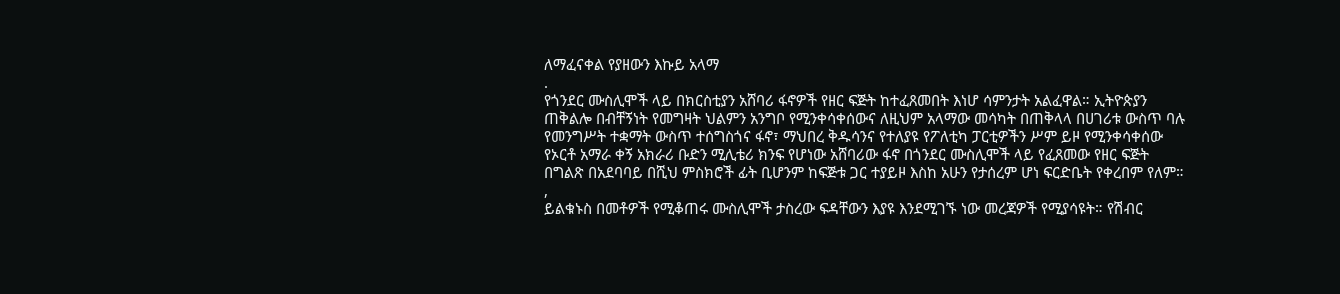ለማፈናቀል የያዘውን እኩይ አላማ
.
የጎንደር ሙስሊሞች ላይ በክርስቲያን አሸባሪ ፋኖዎች የዘር ፍጅት ከተፈጸመበት እነሆ ሳምንታት አልፈዋል። ኢትዮጵያን ጠቅልሎ በብቸኝነት የመግዛት ህልምን አንግቦ የሚንቀሳቀሰውና ለዚህም አላማው መሳካት በጠቅላላ በሀገሪቱ ውስጥ ባሉ የመንግሥት ተቋማት ውስጥ ተሰግስጎና ፋኖ፣ ማህበረ ቅዱሳንና የተለያዩ የፖለቲካ ፓርቲዎችን ሥም ይዞ የሚንቀሳቀሰው የኦርቶ አማራ ቀኝ አክራሪ ቡድን ሚሊቴሪ ክንፍ የሆነው አሸባሪው ፋኖ በጎንደር ሙስሊሞች ላይ የፈጸመው የዘር ፍጅት በግልጽ በአደባባይ በሺህ ምስክሮች ፊት ቢሆንም ከፍጅቱ ጋር ተያይዞ እስከ አሁን የታሰረም ሆነ ፍርድቤት የቀረበም የለም።
,
ይልቁኑስ በመቶዎች የሚቆጠሩ ሙስሊሞች ታስረው ፍዳቸውን እያዩ እንደሚገኙ ነው መረጃዎች የሚያሳዩት። የሽብር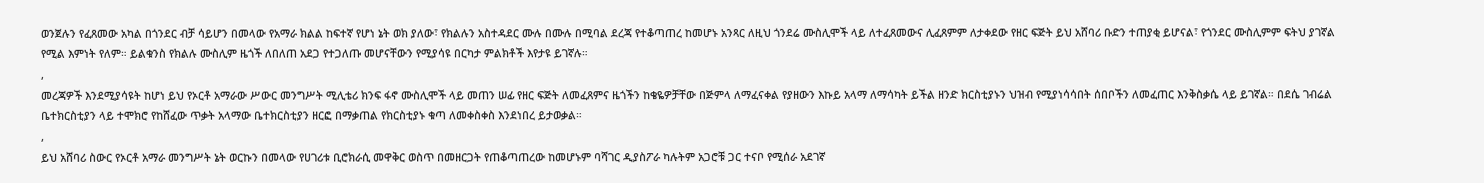ወንጀሉን የፈጸመው አካል በጎንደር ብቻ ሳይሆን በመላው የአማራ ክልል ከፍተኛ የሆነ ኔት ወክ ያለው፣ የክልሉን አስተዳደር ሙሉ በሙሉ በሚባል ደረጃ የተቆጣጠረ ከመሆኑ አንጻር ለዚህ ጎንደሬ ሙስሊሞች ላይ ለተፈጸመውና ሊፈጸምም ለታቀደው የዘር ፍጅት ይህ አሸባሪ ቡድን ተጠያቂ ይሆናል፣ የጎንደር ሙስሊምም ፍትህ ያገኛል የሚል እምነት የለም። ይልቁንስ የክልሉ ሙስሊም ዜጎች ለበለጠ አደጋ የተጋለጡ መሆናቸውን የሚያሳዩ በርካታ ምልክቶች እየታዩ ይገኛሉ።
,
መረጃዎች እንደሚያሳዩት ከሆነ ይህ የኦርቶ አማራው ሥውር መንግሥት ሚሊቴሪ ክንፍ ፋኖ ሙስሊሞች ላይ መጠን ሠፊ የዘር ፍጅት ለመፈጸምና ዜጎችን ከቄዬዎቻቸው በጅምላ ለማፈናቀል የያዘውን እኩይ አላማ ለማሳካት ይችል ዘንድ ክርስቲያኑን ህዝብ የሚያነሳሳበት ሰበቦችን ለመፈጠር እንቅስቃሴ ላይ ይገኛል። በደሴ ገብሬል ቤተክርስቲያን ላይ ተሞክሮ የከሸፈው ጥቃት አላማው ቤተክርስቲያን ዘርፎ በማቃጠል የክርስቲያኑ ቁጣ ለመቀስቀስ እንደነበረ ይታወቃል።
,
ይህ አሸባሪ ስውር የኦርቶ አማራ መንግሥት ኔት ወርኩን በመላው የሀገሪቱ ቢሮክራሲ መዋቅር ወስጥ በመዘርጋት የጠቆጣጠረው ከመሆኑም ባሻገር ዲያስፖራ ካሉትም አጋሮቹ ጋር ተናቦ የሚሰራ አደገኛ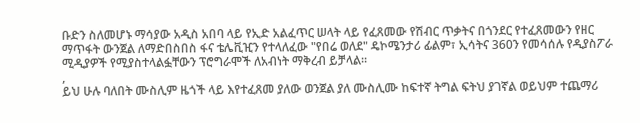ቡድን ስለመሆኑ ማሳያው አዲስ አበባ ላይ የኢድ አልፈጥር ሠላት ላይ የፈጸመው የሽብር ጥቃትና በጎንደር የተፈጸመውን የዘር ማጥፋት ውንጀል ለማድበስበስ ፋና ቴሌቪዢን የተላለፈው "የበሬ ወለደ" ዴኮሜንታሪ ፊልም፣ ኢሳትና 360ን የመሳሰሉ የዲያስፖራ ሚዲያዎች የሚያስተላልፏቸውን ፕሮግራሞች ለአብነት ማቅረብ ይቻላል።
,
ይህ ሁሉ ባለበት ሙስሊም ዜጎች ላይ እየተፈጸመ ያለው ወንጀል ያለ ሙስሊሙ ከፍተኛ ትግል ፍትህ ያገኛል ወይህም ተጨማሪ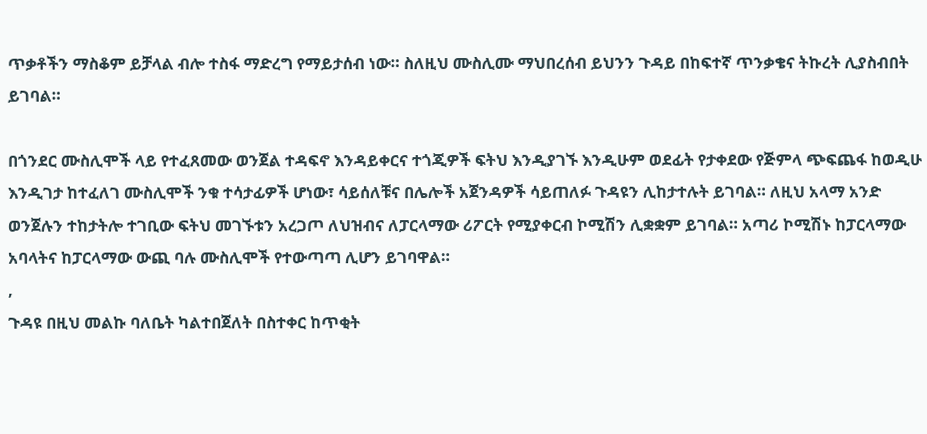ጥቃቶችን ማስቆም ይቻላል ብሎ ተስፋ ማድረግ የማይታሰብ ነው። ስለዚህ ሙስሊሙ ማህበረሰብ ይህንን ጉዳይ በከፍተኛ ጥንቃቄና ትኩረት ሊያስብበት ይገባል።

በጎንደር ሙስሊሞች ላይ የተፈጸመው ወንጀል ተዳፍኖ እንዳይቀርና ተጎጂዎች ፍትህ እንዲያገኙ እንዲሁም ወደፊት የታቀደው የጅምላ ጭፍጨፋ ከወዲሁ እንዲገታ ከተፈለገ ሙስሊሞች ንቁ ተሳታፊዎች ሆነው፣ ሳይሰለቹና በሌሎች አጀንዳዎች ሳይጠለፉ ጉዳዩን ሊከታተሉት ይገባል። ለዚህ አላማ አንድ ወንጀሉን ተከታትሎ ተገቢው ፍትህ መገኙቱን አረጋጦ ለህዝብና ለፓርላማው ሪፖርት የሚያቀርብ ኮሚሽን ሊቋቋም ይገባል። አጣሪ ኮሚሽኑ ከፓርላማው አባላትና ከፓርላማው ውጪ ባሉ ሙስሊሞች የተውጣጣ ሊሆን ይገባዋል።
,
ጉዳዩ በዚህ መልኩ ባለቤት ካልተበጀለት በስተቀር ከጥቂት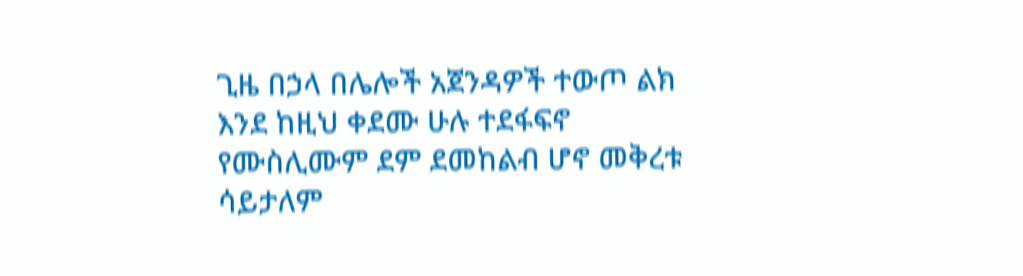ጊዜ በኃላ በሌሎች አጀንዳዎች ተውጦ ልክ እንደ ከዚህ ቀደሙ ሁሉ ተደፋፍኖ የሙስሊሙም ደም ደመከልብ ሆኖ መቅረቱ ሳይታለም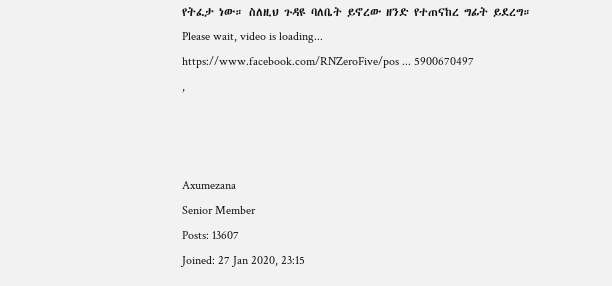የትፈታ ነው። ስለዚህ ጉዳዩ ባለቤት ይኖረው ዘንድ የተጠናከረ ግፊት ይደረግ።
Please wait, video is loading...
https://www.facebook.com/RNZeroFive/pos ... 5900670497
,



Axumezana
Senior Member
Posts: 13607
Joined: 27 Jan 2020, 23:15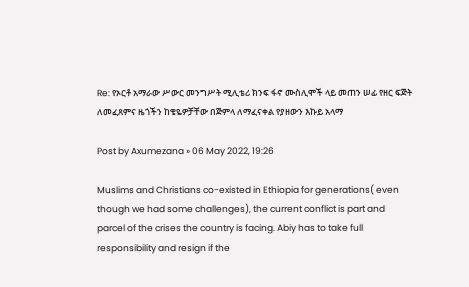Re: የኦርቶ አማራው ሥውር መንግሥት ሚሊቴሪ ክንፍ ፋኖ ሙስሊሞች ላይ መጠን ሠፊ የዘር ፍጅት ለመፈጸምና ዜጎችን ከቄዬዎቻቸው በጅምላ ለማፈናቀል የያዘውን እኩይ አላማ

Post by Axumezana » 06 May 2022, 19:26

Muslims and Christians co-existed in Ethiopia for generations( even though we had some challenges), the current conflict is part and parcel of the crises the country is facing. Abiy has to take full responsibility and resign if the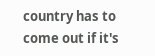country has to come out if it's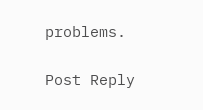problems.

Post Reply